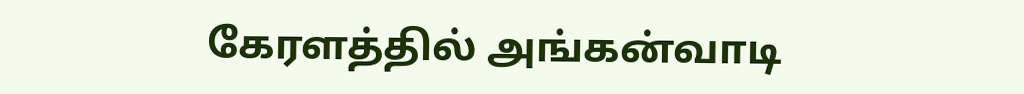கேரளத்தில் அங்கன்வாடி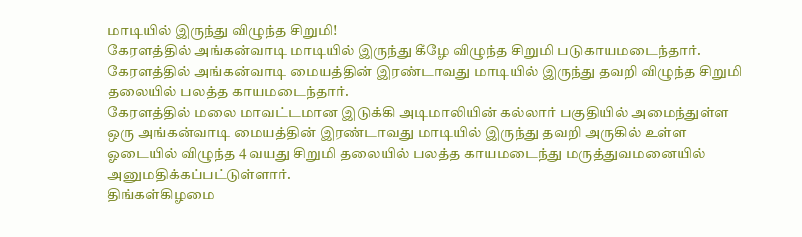மாடியில் இருந்து விழுந்த சிறுமி!
கேரளத்தில் அங்கன்வாடி மாடியில் இருந்து கீழே விழுந்த சிறுமி படுகாயமடைந்தார்.
கேரளத்தில் அங்கன்வாடி மையத்தின் இரண்டாவது மாடியில் இருந்து தவறி விழுந்த சிறுமி தலையில் பலத்த காயமடைந்தார்.
கேரளத்தில் மலை மாவட்டமான இடுக்கி அடிமாலியின் கல்லார் பகுதியில் அமைந்துள்ள ஒரு அங்கன்வாடி மையத்தின் இரண்டாவது மாடியில் இருந்து தவறி அருகில் உள்ள ஓடையில் விழுந்த 4 வயது சிறுமி தலையில் பலத்த காயமடைந்து மருத்துவமனையில் அனுமதிக்கப்பட்டுள்ளார்.
திங்கள்கிழமை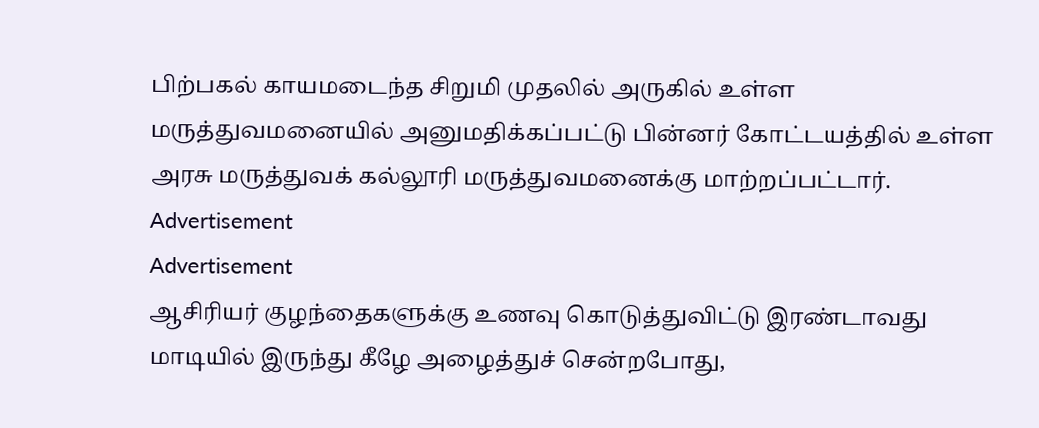பிற்பகல் காயமடைந்த சிறுமி முதலில் அருகில் உள்ள மருத்துவமனையில் அனுமதிக்கப்பட்டு பின்னர் கோட்டயத்தில் உள்ள அரசு மருத்துவக் கல்லூரி மருத்துவமனைக்கு மாற்றப்பட்டார்.
Advertisement
Advertisement
ஆசிரியர் குழந்தைகளுக்கு உணவு கொடுத்துவிட்டு இரண்டாவது மாடியில் இருந்து கீழே அழைத்துச் சென்றபோது,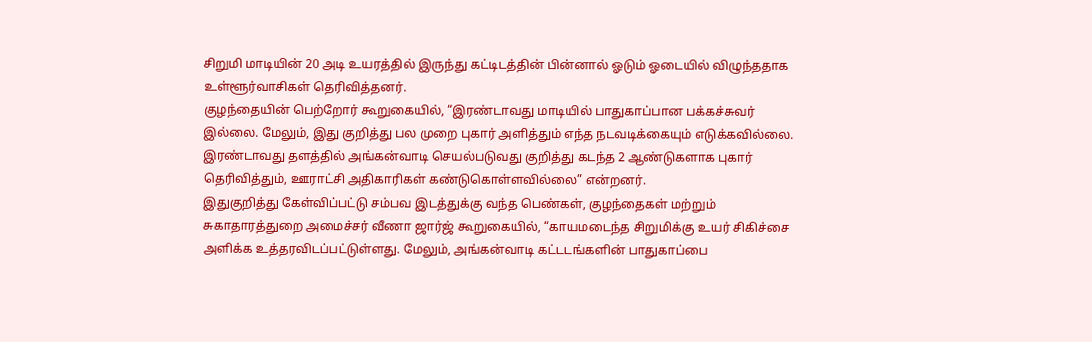சிறுமி மாடியின் 20 அடி உயரத்தில் இருந்து கட்டிடத்தின் பின்னால் ஓடும் ஓடையில் விழுந்ததாக உள்ளூர்வாசிகள் தெரிவித்தனர்.
குழந்தையின் பெற்றோர் கூறுகையில், “இரண்டாவது மாடியில் பாதுகாப்பான பக்கச்சுவர் இல்லை. மேலும், இது குறித்து பல முறை புகார் அளித்தும் எந்த நடவடிக்கையும் எடுக்கவில்லை. இரண்டாவது தளத்தில் அங்கன்வாடி செயல்படுவது குறித்து கடந்த 2 ஆண்டுகளாக புகார் தெரிவித்தும், ஊராட்சி அதிகாரிகள் கண்டுகொள்ளவில்லை” என்றனர்.
இதுகுறித்து கேள்விப்பட்டு சம்பவ இடத்துக்கு வந்த பெண்கள், குழந்தைகள் மற்றும் சுகாதாரத்துறை அமைச்சர் வீணா ஜார்ஜ் கூறுகையில், “காயமடைந்த சிறுமிக்கு உயர் சிகிச்சை அளிக்க உத்தரவிடப்பட்டுள்ளது. மேலும், அங்கன்வாடி கட்டடங்களின் பாதுகாப்பை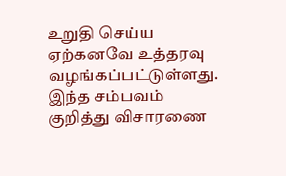உறுதி செய்ய ஏற்கனவே உத்தரவு வழங்கப்பட்டுள்ளது. இந்த சம்பவம் குறித்து விசாரணை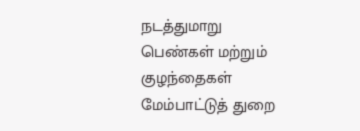நடத்துமாறு பெண்கள் மற்றும் குழந்தைகள் மேம்பாட்டுத் துறை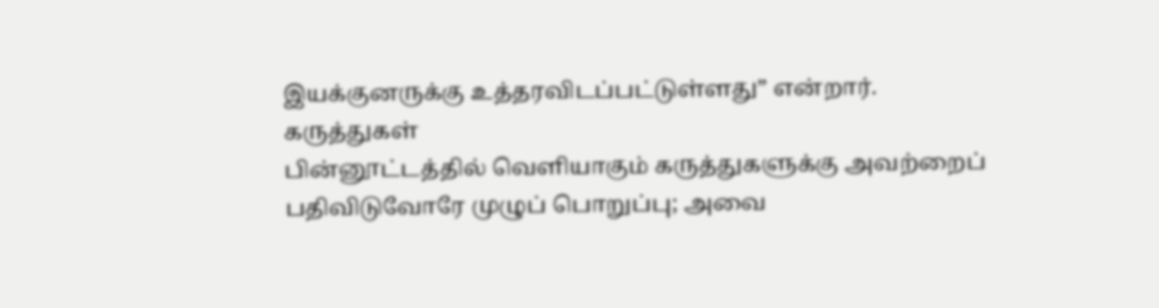இயக்குனருக்கு உத்தரவிடப்பட்டுள்ளது” என்றார்.
கருத்துகள்
பின்னூட்டத்தில் வெளியாகும் கருத்துகளுக்கு அவற்றைப் பதிவிடுவோரே முழுப் பொறுப்பு; அவை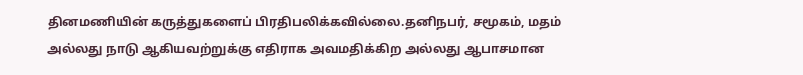தினமணியின் கருத்துகளைப் பிரதிபலிக்கவில்லை.தனிநபர், சமூகம், மதம் அல்லது நாடு ஆகியவற்றுக்கு எதிராக அவமதிக்கிற அல்லது ஆபாசமான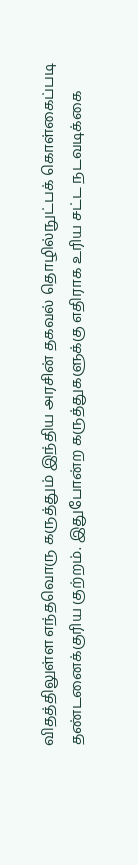விதத்திலுள்ள எந்தவொரு கருத்தும் இந்திய அரசின் தகவல் தொழில்நுட்பக் கொள்கைப்படி தண்டனைக்குரிய குற்றம். இதுபோன்ற கருத்துகளுக்கு எதிராக உரிய சட்ட நடவடிக்கை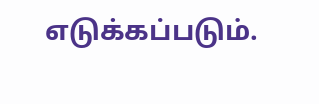எடுக்கப்படும்.